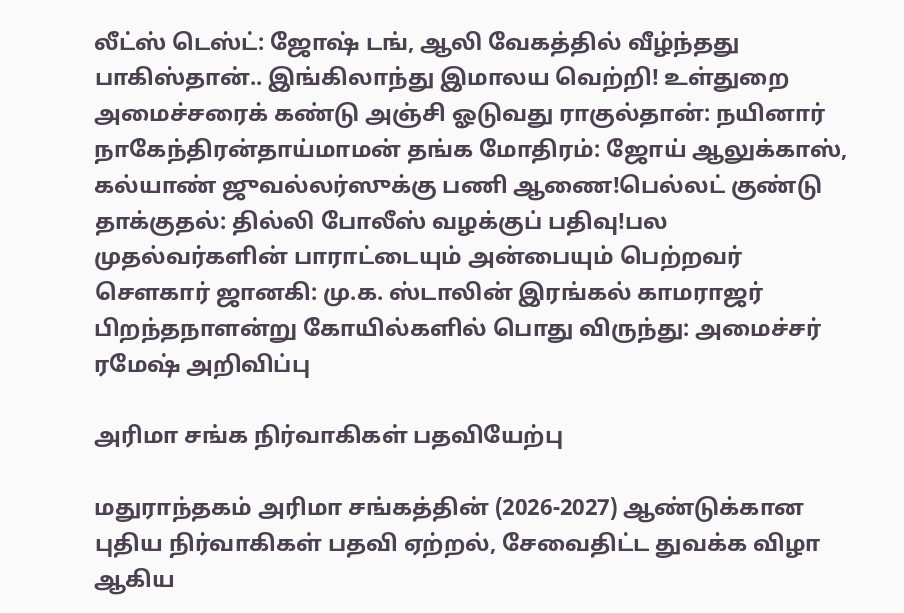லீட்ஸ் டெஸ்ட்: ஜோஷ் டங், ஆலி வேகத்தில் வீழ்ந்தது பாகிஸ்தான்.. இங்கிலாந்து இமாலய வெற்றி! உள்துறை அமைச்சரைக் கண்டு அஞ்சி ஓடுவது ராகுல்தான்: நயினார் நாகேந்திரன்தாய்மாமன் தங்க மோதிரம்: ஜோய் ஆலுக்காஸ், கல்யாண் ஜுவல்லர்ஸுக்கு பணி ஆணை!பெல்லட் குண்டு தாக்குதல்: தில்லி போலீஸ் வழக்குப் பதிவு!பல முதல்வர்களின் பாராட்டையும் அன்பையும் பெற்றவர் சௌகார் ஜானகி: மு.க. ஸ்டாலின் இரங்கல் காமராஜர் பிறந்தநாளன்று கோயில்களில் பொது விருந்து: அமைச்சர் ரமேஷ் அறிவிப்பு

அரிமா சங்க நிர்வாகிகள் பதவியேற்பு

மதுராந்தகம் அரிமா சங்கத்தின் (2026-2027) ஆண்டுக்கான புதிய நிர்வாகிகள் பதவி ஏற்றல், சேவைதிட்ட துவக்க விழா ஆகிய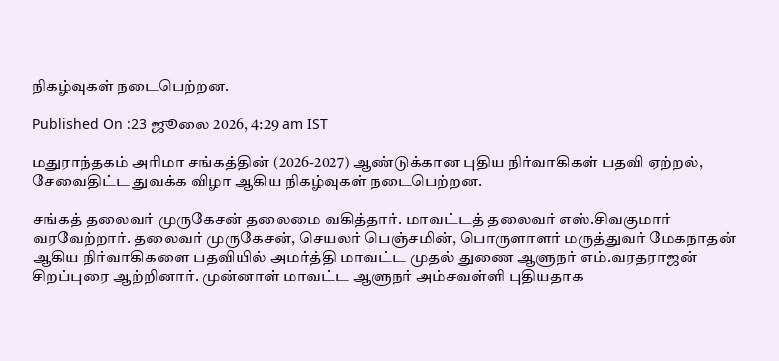நிகழ்வுகள் நடைபெற்றன.

Published On :23 ஜூலை 2026, 4:29 am IST

மதுராந்தகம் அரிமா சங்கத்தின் (2026-2027) ஆண்டுக்கான புதிய நிர்வாகிகள் பதவி ஏற்றல், சேவைதிட்ட துவக்க விழா ஆகிய நிகழ்வுகள் நடைபெற்றன.

சங்கத் தலைவர் முருகேசன் தலைமை வகித்தார். மாவட்டத் தலைவர் எஸ்.சிவகுமார் வரவேற்றார். தலைவர் முருகேசன், செயலர் பெஞ்சமின், பொருளாளர் மருத்துவர் மேகநாதன் ஆகிய நிர்வாகிகளை பதவியில் அமர்த்தி மாவட்ட முதல் துணை ஆளுநர் எம்.வரதராஜன் சிறப்புரை ஆற்றினார். முன்னாள் மாவட்ட ஆளுநர் அம்சவள்ளி புதியதாக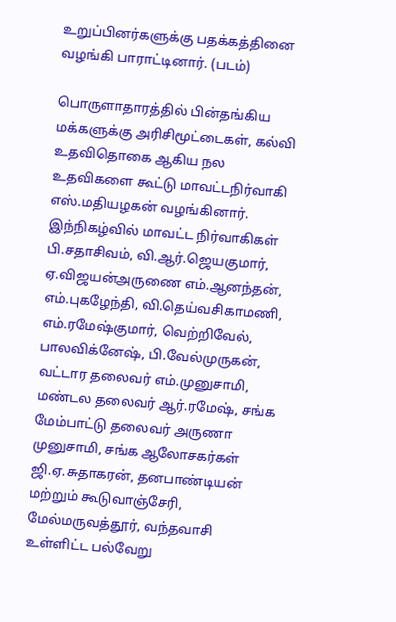உறுப்பினர்களுக்கு பதக்கத்தினை வழங்கி பாராட்டினார். (படம்)

பொருளாதாரத்தில் பின்தங்கிய மக்களுக்கு அரிசிமூட்டைகள், கல்வி உதவிதொகை ஆகிய நல உதவிகளை கூட்டு மாவட்டநிர்வாகி எஸ்.மதியழகன் வழங்கினார். இந்நிகழ்வில் மாவட்ட நிர்வாகிகள் பி.சதாசிவம், வி.ஆர்.ஜெயகுமார், ஏ.விஜயன்அருணை எம்.ஆனந்தன், எம்.புகழேந்தி, வி.தெய்வசிகாமணி, எம்.ரமேஷ்குமார், வெற்றிவேல், பாலவிக்னேஷ், பி.வேல்முருகன், வட்டார தலைவர் எம்.முனுசாமி, மண்டல தலைவர் ஆர்.ரமேஷ், சங்க மேம்பாட்டு தலைவர் அருணா முனுசாமி, சங்க ஆலோசகர்கள் ஜி.ஏ.சுதாகரன், தனபாண்டியன் மற்றும் கூடுவாஞ்சேரி, மேல்மருவத்தூர், வந்தவாசி உள்ளிட்ட பல்வேறு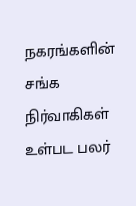நகரங்களின் சங்க நிர்வாகிகள் உள்பட பலர்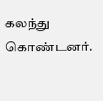கலந்து கொண்டனர்.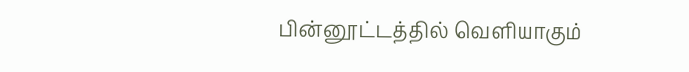பின்னூட்டத்தில் வெளியாகும்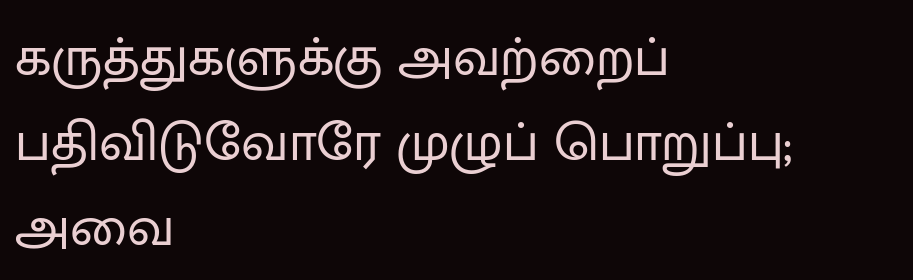கருத்துகளுக்கு அவற்றைப் பதிவிடுவோரே முழுப் பொறுப்பு; அவை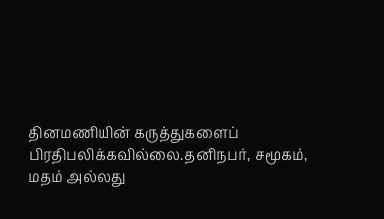தினமணியின் கருத்துகளைப் பிரதிபலிக்கவில்லை.தனிநபர், சமூகம், மதம் அல்லது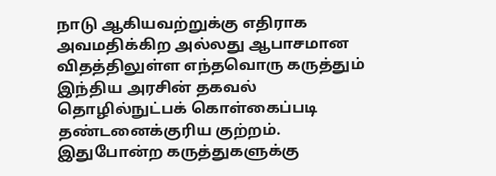நாடு ஆகியவற்றுக்கு எதிராக அவமதிக்கிற அல்லது ஆபாசமான விதத்திலுள்ள எந்தவொரு கருத்தும் இந்திய அரசின் தகவல் தொழில்நுட்பக் கொள்கைப்படி தண்டனைக்குரிய குற்றம். இதுபோன்ற கருத்துகளுக்கு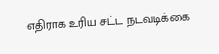எதிராக உரிய சட்ட நடவடிக்கை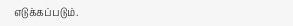எடுக்கப்படும்.